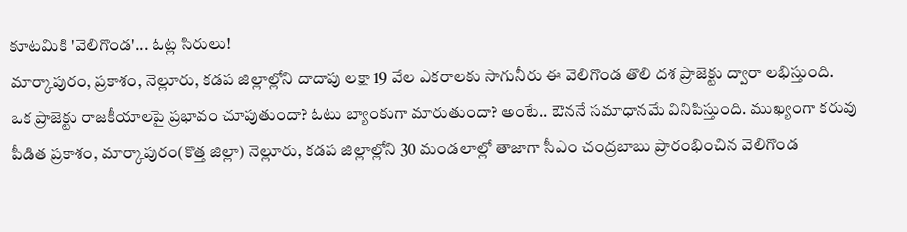కూటమికి 'వెలిగొండ'... ఓట్ల సిరులు!
మార్కాపురం, ప్రకాశం, నెల్లూరు, కడప జిల్లాల్లోని దాదాపు లక్షా 19 వేల ఎకరాలకు సాగునీరు ఈ వెలిగొండ తొలి దశ ప్రాజెక్టు ద్వారా లభిస్తుంది.
ఒక ప్రాజెక్టు రాజకీయాలపై ప్రభావం చూపుతుందా? ఓటు బ్యాంకుగా మారుతుందా? అంటే.. ఔననే సమాధానమే వినిపిస్తుంది. ముఖ్యంగా కరువు పీడిత ప్రకాశం, మార్కాపురం(కొత్త జిల్లా) నెల్లూరు, కడప జిల్లాల్లోని 30 మండలాల్లో తాజాగా సీఎం చంద్రబాబు ప్రారంభించిన వెలిగొండ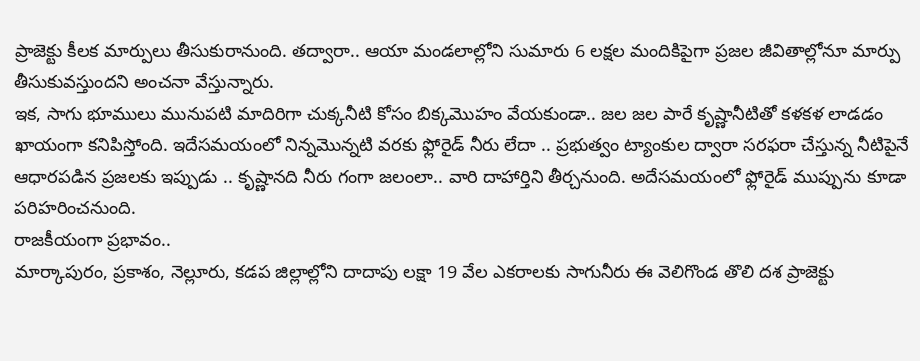ప్రాజెక్టు కీలక మార్పులు తీసుకురానుంది. తద్వారా.. ఆయా మండలాల్లోని సుమారు 6 లక్షల మందికిపైగా ప్రజల జీవితాల్లోనూ మార్పు తీసుకువస్తుందని అంచనా వేస్తున్నారు.
ఇక, సాగు భూములు మునుపటి మాదిరిగా చుక్కనీటి కోసం బిక్కమొహం వేయకుండా.. జల జల పారే కృష్ణానీటితో కళకళ లాడడం ఖాయంగా కనిపిస్తోంది. ఇదేసమయంలో నిన్నమొన్నటి వరకు ఫ్లోరైడ్ నీరు లేదా .. ప్రభుత్వం ట్యాంకుల ద్వారా సరఫరా చేస్తున్న నీటిపైనే ఆధారపడిన ప్రజలకు ఇప్పుడు .. కృష్ణానది నీరు గంగా జలంలా.. వారి దాహార్తిని తీర్చనుంది. అదేసమయంలో ఫ్లోరైడ్ ముప్పును కూడా పరిహరించనుంది.
రాజకీయంగా ప్రభావం..
మార్కాపురం, ప్రకాశం, నెల్లూరు, కడప జిల్లాల్లోని దాదాపు లక్షా 19 వేల ఎకరాలకు సాగునీరు ఈ వెలిగొండ తొలి దశ ప్రాజెక్టు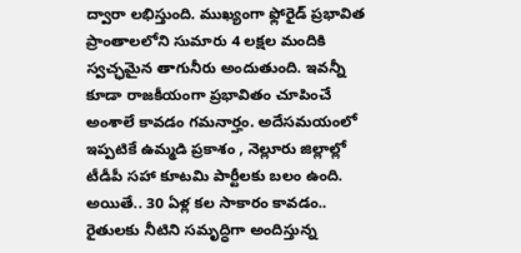ద్వారా లభిస్తుంది. ముఖ్యంగా ఫ్లోరైడ్ ప్రభావిత ప్రాంతాలలోని సుమారు 4 లక్షల మందికి స్వచ్ఛమైన తాగునీరు అందుతుంది. ఇవన్నీ కూడా రాజకీయంగా ప్రభావితం చూపించే అంశాలే కావడం గమనార్హం. అదేసమయంలో ఇప్పటికే ఉమ్మడి ప్రకాశం , నెల్లూరు జిల్లాల్లో టీడీపీ సహా కూటమి పార్టీలకు బలం ఉంది. అయితే.. 30 ఏళ్ల కల సాకారం కావడం.. రైతులకు నీటిని సమృద్ధిగా అందిస్తున్న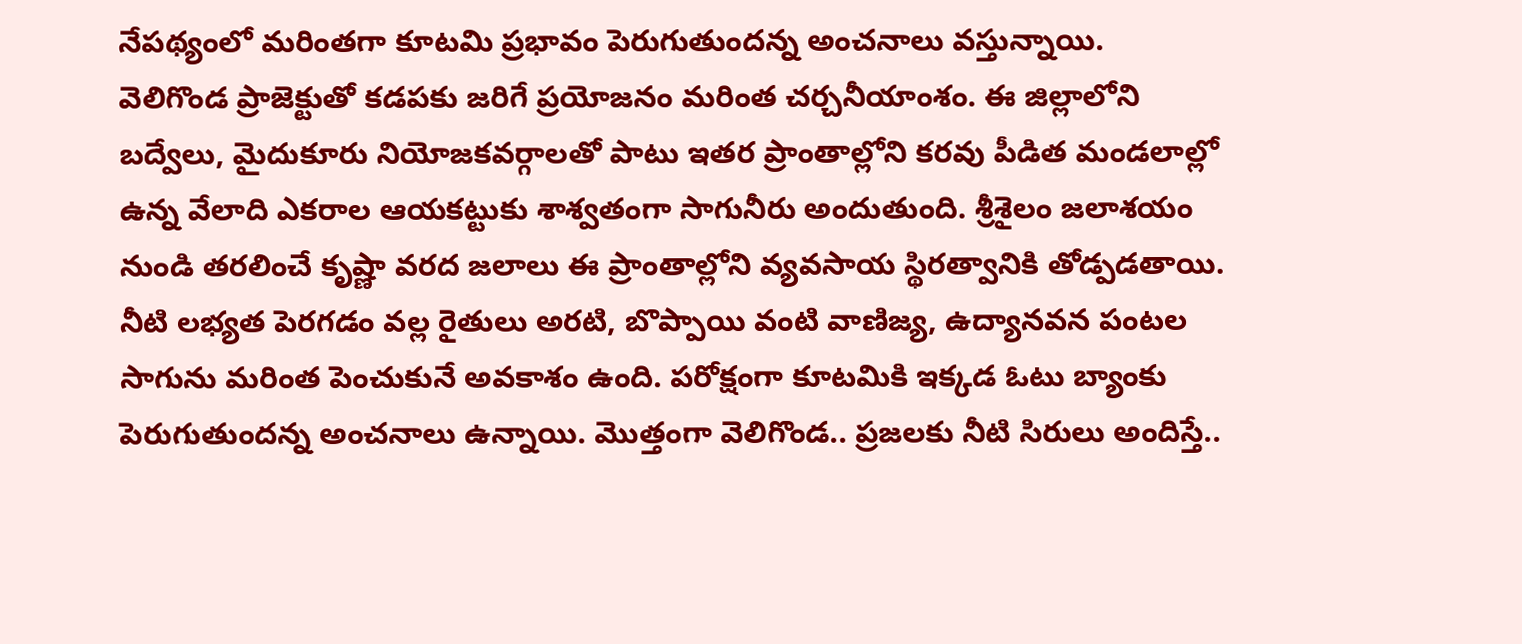నేపథ్యంలో మరింతగా కూటమి ప్రభావం పెరుగుతుందన్న అంచనాలు వస్తున్నాయి.
వెలిగొండ ప్రాజెక్టుతో కడపకు జరిగే ప్రయోజనం మరింత చర్చనీయాంశం. ఈ జిల్లాలోని బద్వేలు, మైదుకూరు నియోజకవర్గాలతో పాటు ఇతర ప్రాంతాల్లోని కరవు పీడిత మండలాల్లో ఉన్న వేలాది ఎకరాల ఆయకట్టుకు శాశ్వతంగా సాగునీరు అందుతుంది. శ్రీశైలం జలాశయం నుండి తరలించే కృష్ణా వరద జలాలు ఈ ప్రాంతాల్లోని వ్యవసాయ స్థిరత్వానికి తోడ్పడతాయి. నీటి లభ్యత పెరగడం వల్ల రైతులు అరటి, బొప్పాయి వంటి వాణిజ్య, ఉద్యానవన పంటల సాగును మరింత పెంచుకునే అవకాశం ఉంది. పరోక్షంగా కూటమికి ఇక్కడ ఓటు బ్యాంకు పెరుగుతుందన్న అంచనాలు ఉన్నాయి. మొత్తంగా వెలిగొండ.. ప్రజలకు నీటి సిరులు అందిస్తే..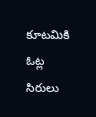కూటమికి ఓట్ల సిరులు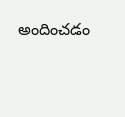అందించడం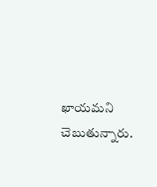ఖాయమని చెబుతున్నారు.